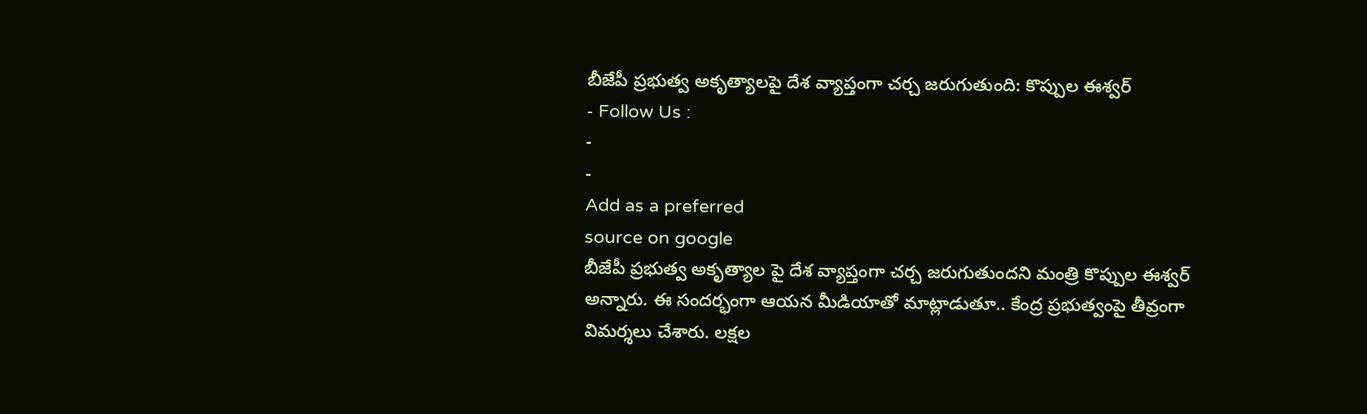బీజేపీ ప్రభుత్వ అకృత్యాలపై దేశ వ్యాప్తంగా చర్చ జరుగుతుంది: కొప్పుల ఈశ్వర్
- Follow Us :
-
-
Add as a preferred
source on google
బీజేపీ ప్రభుత్వ అకృత్యాల పై దేశ వ్యాప్తంగా చర్చ జరుగుతుందని మంత్రి కొప్పుల ఈశ్వర్ అన్నారు. ఈ సందర్భంగా ఆయన మీడియాతో మాట్లాడుతూ.. కేంద్ర ప్రభుత్వంపై తీవ్రంగా విమర్శలు చేశారు. లక్షల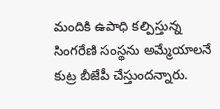మందికి ఉపాధి కల్పిస్తున్న సింగరేణి సంస్థను అమ్మేయాలనే కుట్ర బీజేపీ చేస్తుందన్నారు.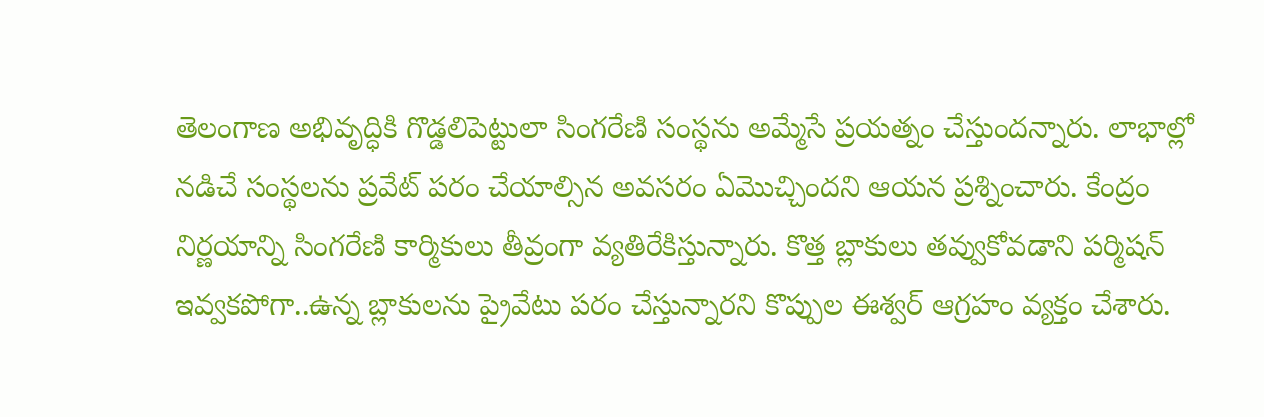తెలంగాణ అభివృద్ధికి గొడ్డలిపెట్టులా సింగరేణి సంస్థను అమ్మేసే ప్రయత్నం చేస్తుందన్నారు. లాభాల్లో నడిచే సంస్థలను ప్రవేట్ పరం చేయాల్సిన అవసరం ఏమొచ్చిందని ఆయన ప్రశ్నించారు. కేంద్రం నిర్ణయాన్ని సింగరేణి కార్మికులు తీవ్రంగా వ్యతిరేకిస్తున్నారు. కొత్త బ్లాకులు తవ్వుకోవడాని పర్మిషన్ ఇవ్వకపోగా..ఉన్న బ్లాకులను ప్రైవేటు పరం చేస్తున్నారని కొప్పుల ఈశ్వర్ ఆగ్రహం వ్యక్తం చేశారు.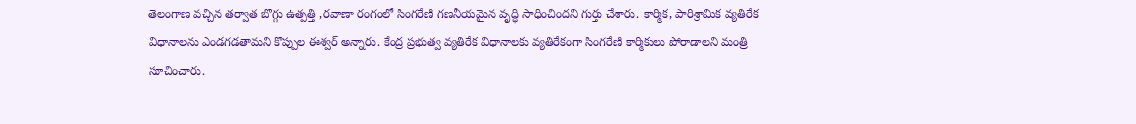తెలంగాణ వచ్చిన తర్వాత బొగ్గు ఉత్పత్తి ,రవాణా రంగంలో సింగరేణి గణనీయమైన వృద్ధి సాధించిందని గుర్తు చేశారు. కార్మిక, పారిశ్రామిక వ్యతిరేక విధానాలను ఎండగడతామని కొప్పుల ఈశ్వర్ అన్నారు. కేంద్ర ప్రభుత్వ వ్యతిరేక విధానాలకు వ్యతిరేకంగా సింగరేణి కార్మికులు పోరాడాలని మంత్రి సూచించారు.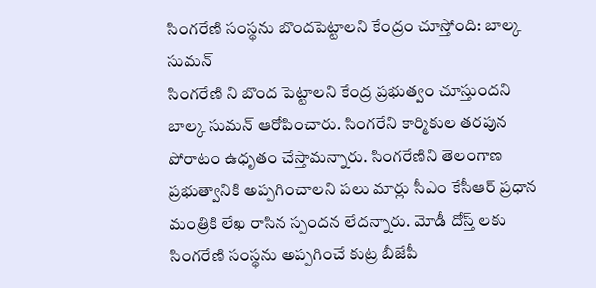సింగరేణి సంస్థను బొందపెట్టాలని కేంద్రం చూస్తోంది: బాల్క సుమన్
సింగరేణి ని బొంద పెట్టాలని కేంద్ర ప్రభుత్వం చూస్తుందని బాల్క సుమన్ ఆరోపించారు. సింగరేని కార్మికుల తరపున పోరాటం ఉధృతం చేస్తామన్నారు. సింగరేణిని తెలంగాణ ప్రభుత్వానికి అప్పగించాలని పలు మార్లు సీఎం కేసీఆర్ ప్రధాన మంత్రికి లేఖ రాసిన స్పందన లేదన్నారు. మోడీ దోస్త్ లకు సింగరేణి సంస్థను అప్పగించే కుట్ర బీజేపీ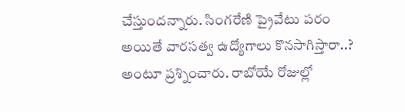చేస్తుందన్నారు. సింగరేణి ప్రైవేటు పరం అయితే వారసత్వ ఉద్యోగాలు కొనసాగిస్తారా..? అంటూ ప్రశ్నించారు. రాబోయే రోజుల్లో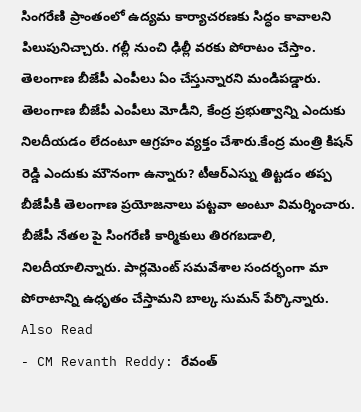సింగరేణి ప్రాంతంలో ఉద్యమ కార్యాచరణకు సిద్ధం కావాలని పిలుపునిచ్చారు. గల్లీ నుంచి ఢిల్లీ వరకు పోరాటం చేస్తాం. తెలంగాణ బీజేపీ ఎంపీలు ఏం చేస్తున్నారని మండిపడ్డారు. తెలంగాణ బీజేపీ ఎంపీలు మోడీని, కేంద్ర ప్రభుత్వాన్ని ఎందుకు నిలదీయడం లేదంటూ ఆగ్రహం వ్యక్తం చేశారు.కేంద్ర మంత్రి కిషన్ రెడ్డి ఎందుకు మౌనంగా ఉన్నారు? టీఆర్ఎస్ను తిట్టడం తప్ప బీజేపీకి తెలంగాణ ప్రయోజనాలు పట్టవా అంటూ విమర్శించారు. బీజేపీ నేతల పై సింగరేణి కార్మికులు తిరగబడాలి, నిలదీయాలిన్నారు. పార్లమెంట్ సమవేశాల సందర్భంగా మా పోరాటాన్ని ఉధృతం చేస్తామని బాల్క సుమన్ పేర్కొన్నారు.
Also Read
- CM Revanth Reddy: రేవంత్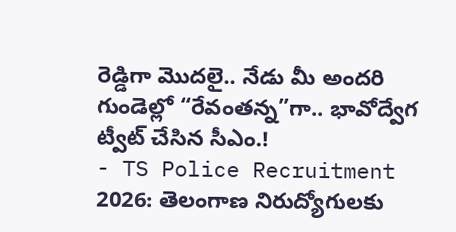రెడ్డిగా మొదలై.. నేడు మీ అందరి గుండెల్లో “రేవంతన్న”గా.. భావోద్వేగ ట్వీట్ చేసిన సీఎం.!
- TS Police Recruitment 2026: తెలంగాణ నిరుద్యోగులకు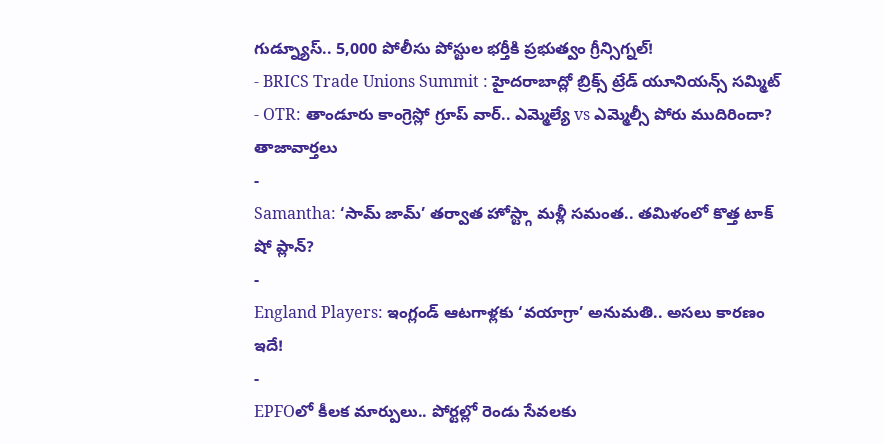గుడ్న్యూస్.. 5,000 పోలీసు పోస్టుల భర్తీకి ప్రభుత్వం గ్రీన్సిగ్నల్!
- BRICS Trade Unions Summit : హైదరాబాద్లో బ్రిక్స్ ట్రేడ్ యూనియన్స్ సమ్మిట్
- OTR: తాండూరు కాంగ్రెస్లో గ్రూప్ వార్.. ఎమ్మెల్యే vs ఎమ్మెల్సీ పోరు ముదిరిందా?
తాజావార్తలు
-
Samantha: ‘సామ్ జామ్’ తర్వాత హోస్ట్గా మళ్లీ సమంత.. తమిళంలో కొత్త టాక్ షో ప్లాన్?
-
England Players: ఇంగ్లండ్ ఆటగాళ్లకు ‘వయాగ్రా’ అనుమతి.. అసలు కారణం ఇదే!
-
EPFOలో కీలక మార్పులు.. పోర్టల్లో రెండు సేవలకు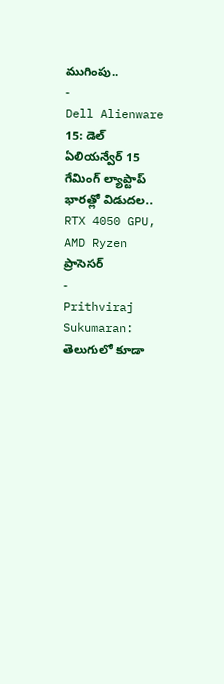ముగింపు..
-
Dell Alienware 15: డెల్ ఏలియన్వేర్ 15 గేమింగ్ ల్యాప్టాప్ భారత్లో విడుదల.. RTX 4050 GPU, AMD Ryzen ప్రాసెసర్
-
Prithviraj Sukumaran: తెలుగులో కూడా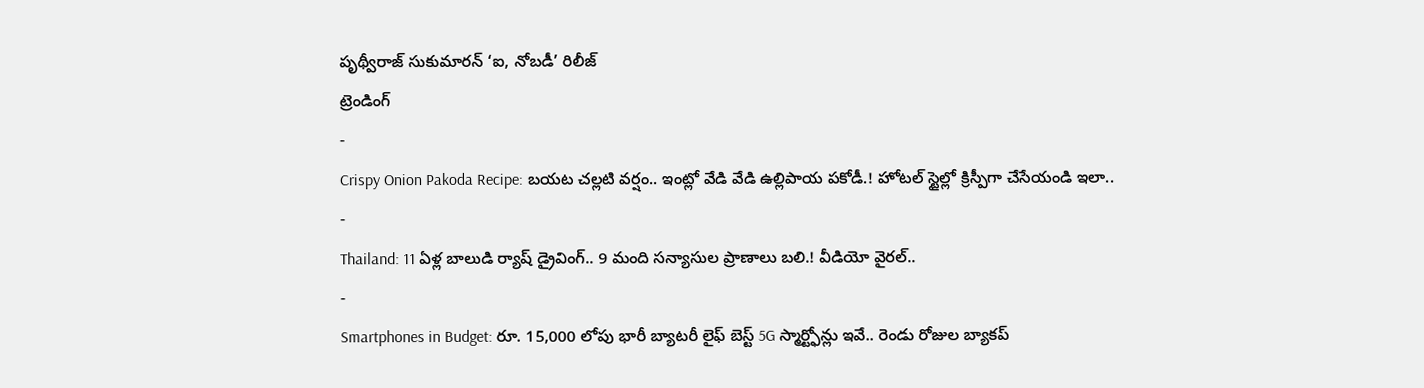పృథ్వీరాజ్ సుకుమారన్ ‘ఐ, నోబడీ’ రిలీజ్
ట్రెండింగ్
-
Crispy Onion Pakoda Recipe: బయట చల్లటి వర్షం.. ఇంట్లో వేడి వేడి ఉల్లిపాయ పకోడీ.! హోటల్ స్టైల్లో క్రిస్పీగా చేసేయండి ఇలా..
-
Thailand: 11 ఏళ్ల బాలుడి ర్యాష్ డ్రైవింగ్.. 9 మంది సన్యాసుల ప్రాణాలు బలి.! వీడియో వైరల్..
-
Smartphones in Budget: రూ. 15,000 లోపు భారీ బ్యాటరీ లైఫ్ బెస్ట్ 5G స్మార్ట్ఫోన్లు ఇవే.. రెండు రోజుల బ్యాకప్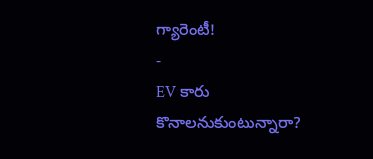గ్యారెంటీ!
-
EV కారు కొనాలనుకుంటున్నారా?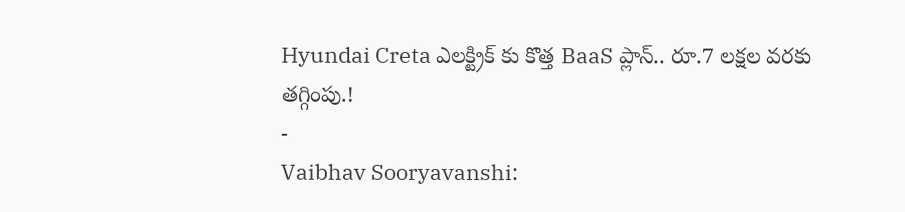Hyundai Creta ఎలక్ట్రిక్ కు కొత్త BaaS ప్లాన్.. రూ.7 లక్షల వరకు తగ్గింపు.!
-
Vaibhav Sooryavanshi: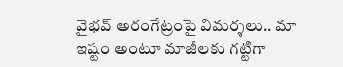వైభవ్ అరంగేట్రంపై విమర్శలు.. మా ఇష్టం అంటూ మాజీలకు గట్టిగా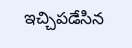ఇచ్చిపడేసిన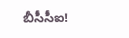బీసీసీఐ!